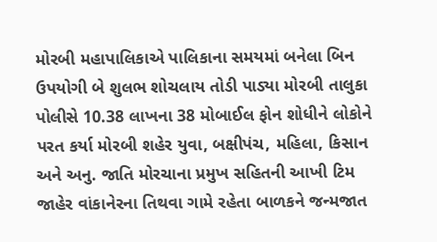મોરબી મહાપાલિકાએ પાલિકાના સમયમાં બનેલા બિન ઉપયોગી બે શુલભ શોચલાય તોડી પાડ્યા મોરબી તાલુકા પોલીસે 10.38 લાખના 38 મોબાઈલ ફોન શોધીને લોકોને પરત કર્યા મોરબી શહેર યુવા, બક્ષીપંચ, મહિલા, કિસાન અને અનુ. જાતિ મોરચાના પ્રમુખ સહિતની આખી ટિમ જાહેર વાંકાનેરના તિથવા ગામે રહેતા બાળકને જન્મજાત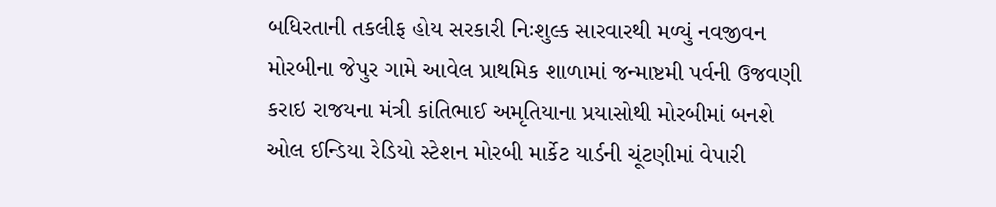બધિરતાની તકલીફ હોય સરકારી નિઃશુલ્ક સારવારથી મળ્યું નવજીવન મોરબીના જેપુર ગામે આવેલ પ્રાથમિક શાળામાં જન્માષ્ટમી પર્વની ઉજવણી કરાઇ રાજયના મંત્રી કાંતિભાઈ અમૃતિયાના પ્રયાસોથી મોરબીમાં બનશે ઓલ ઈન્ડિયા રેડિયો સ્ટેશન મોરબી માર્કેટ યાર્ડની ચૂંટણીમાં વેપારી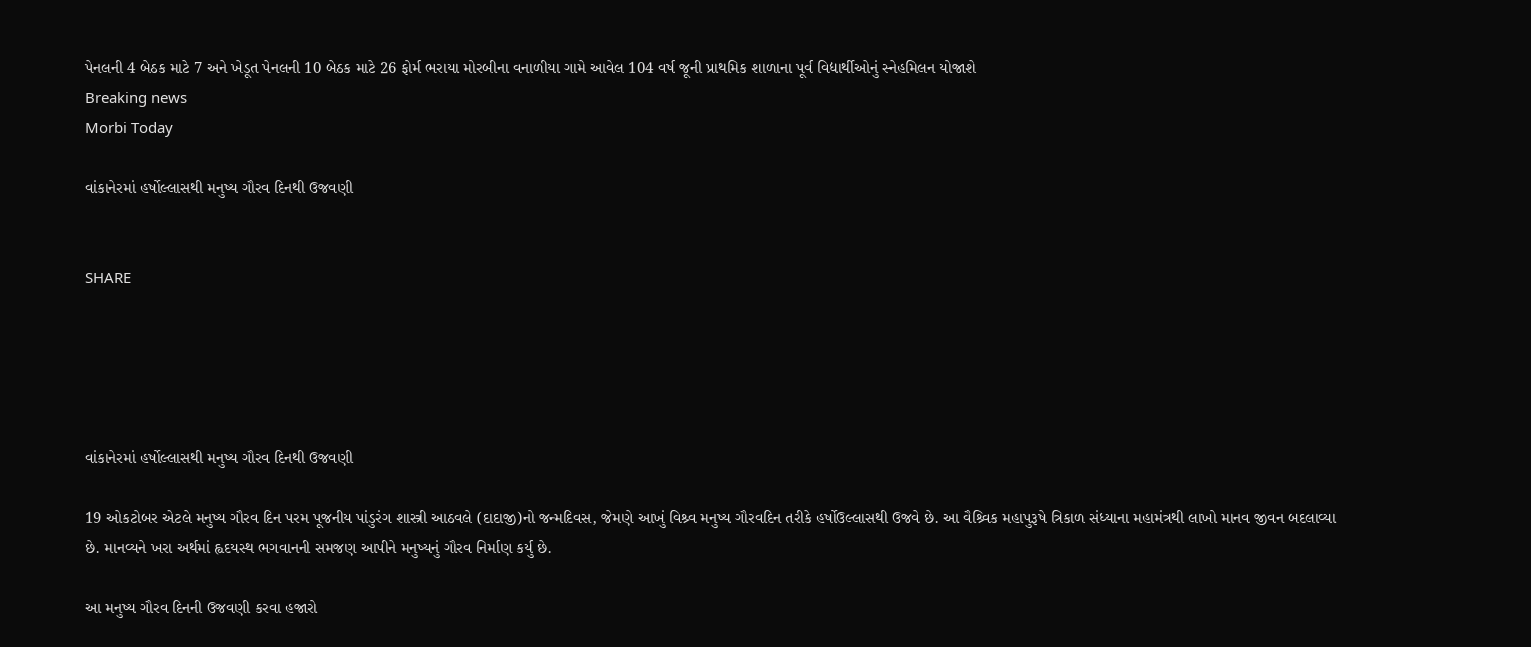પેનલની 4 બેઠક માટે 7 અને ખેડૂત પેનલની 10 બેઠક માટે 26 ફોર્મ ભરાયા મોરબીના વનાળીયા ગામે આવેલ 104 વર્ષ જૂની પ્રાથમિક શાળાના પૂર્વ વિદ્યાર્થીઓનું સ્નેહમિલન યોજાશે
Breaking news
Morbi Today

વાંકાનેરમાં હર્ષોલ્લાસથી મનુષ્ય ગૌરવ દિનથી ઉજવણી


SHARE





વાંકાનેરમાં હર્ષોલ્લાસથી મનુષ્ય ગૌરવ દિનથી ઉજવણી

19 ઓકટોબર એટલે મનુષ્ય ગૌરવ દિન પરમ પૂજનીય પાંડુરંગ શાસ્ત્રી આઠવલે (દાદાજી)નો જન્મદિવસ, જેમણે આખું વિશ્ર્વ મનુષ્ય ગૌરવદિન તરીકે હર્ષોઉલ્લાસથી ઉજવે છે. આ વૈશ્ર્વિક મહાપુરૂષે ત્રિકાળ સંધ્યાના મહામંત્રથી લાખો માનવ જીવન બદલાવ્યા છે. માનવ્યને ખરા અર્થમાં હ્વદયસ્થ ભગવાનની સમજણ આપીને મનુષ્યનું ગૌરવ નિર્માણ કર્યુ છે.

આ મનુષ્ય ગૌરવ દિનની ઉજવણી કરવા હજારો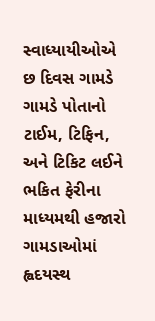સ્વાધ્યાયીઓએ છ દિવસ ગામડે ગામડે પોતાનો ટાઈમ, ટિફિન, અને ટિકિટ લઈને ભકિત ફેરીના માધ્યમથી હજારો ગામડાઓમાં હ્વદયસ્થ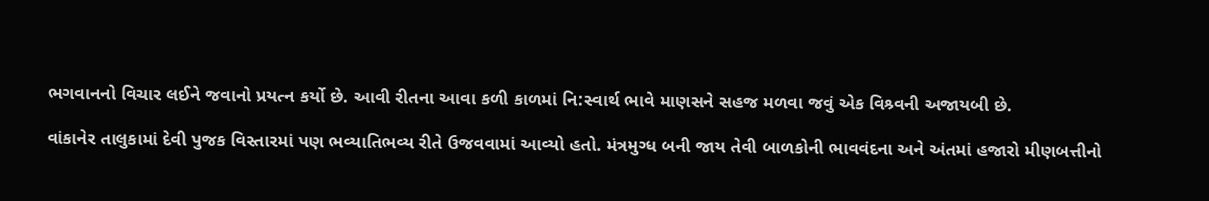ભગવાનનો વિચાર લઈને જવાનો પ્રયત્ન કર્યો છે. આવી રીતના આવા કળી કાળમાં નિ:સ્વાર્થ ભાવે માણસને સહજ મળવા જવું એક વિશ્ર્વની અજાયબી છે.

વાંકાનેર તાલુકામાં દેવી પુજક વિસ્તારમાં પણ ભવ્યાતિભવ્ય રીતે ઉજવવામાં આવ્યો હતો. મંત્રમુગ્ધ બની જાય તેવી બાળકોની ભાવવંદના અને અંતમાં હજારો મીણબત્તીનો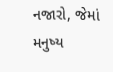નજારો, જેમાં મનુષ્ય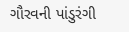ગૌરવની પાંડુરંગી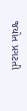જયોત પ્રગટતી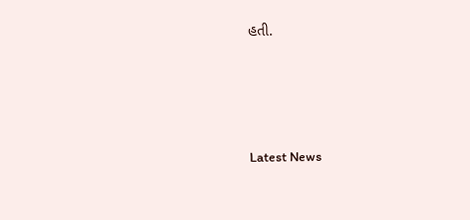હતી.




Latest News